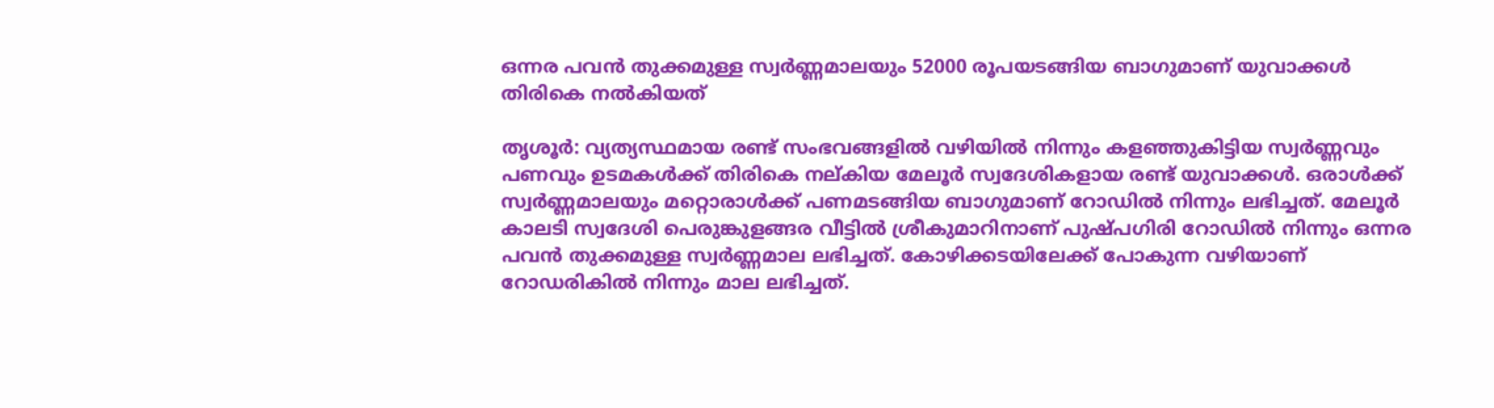ഒന്നര പവന്‍ തുക്കമുള്ള സ്വര്‍ണ്ണമാലയും 52000 രൂപയടങ്ങിയ ബാഗുമാണ് യുവാക്കൾ തിരികെ നൽകിയത്

തൃശൂര്‍: വ്യത്യസ്ഥമായ രണ്ട് സംഭവങ്ങളില്‍ വഴിയില്‍ നിന്നും കളഞ്ഞുകിട്ടിയ സ്വര്‍ണ്ണവും പണവും ഉടമകള്‍ക്ക് തിരികെ നല്കിയ മേലൂര്‍ സ്വദേശികളായ രണ്ട് യുവാക്കള്‍. ഒരാള്‍ക്ക് സ്വര്‍ണ്ണമാലയും മറ്റൊരാള്‍ക്ക് പണമടങ്ങിയ ബാഗുമാണ് റോഡില്‍ നിന്നും ലഭിച്ചത്. മേലൂര്‍ കാലടി സ്വദേശി പെരുങ്കുളങ്ങര വീട്ടില്‍ ശ്രീകുമാറിനാണ് പുഷ്പഗിരി റോഡില്‍ നിന്നും ഒന്നര പവന്‍ തുക്കമുള്ള സ്വര്‍ണ്ണമാല ലഭിച്ചത്. കോഴിക്കടയിലേക്ക് പോകുന്ന വഴിയാണ് റോഡരികില്‍ നിന്നും മാല ലഭിച്ചത്.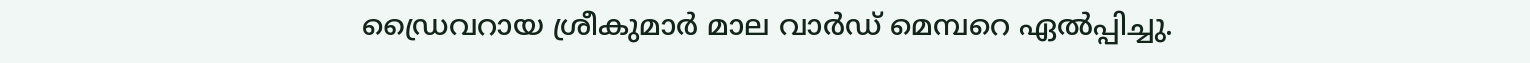ഡ്രൈവറായ ശ്രീകുമാര്‍ മാല വാര്‍ഡ് മെമ്പറെ ഏല്‍പ്പിച്ചു.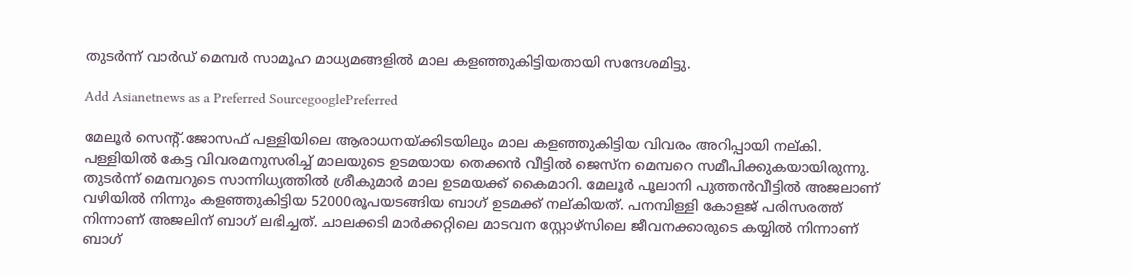തുടര്‍ന്ന് വാ‍ർഡ് മെമ്പർ സാമൂഹ മാധ്യമങ്ങളില്‍ മാല കള‌ഞ്ഞുകിട്ടിയതായി സന്ദേശമിട്ടു.

Add Asianetnews as a Preferred SourcegooglePreferred

മേലൂര്‍ സെന്റ്.ജോസഫ് പള്ളിയിലെ ആരാധനയ്ക്കിടയിലും മാല കളഞ്ഞുകിട്ടിയ വിവരം അറിപ്പായി നല്കി. പള്ളിയില്‍ കേട്ട വിവരമനുസരിച്ച് മാലയുടെ ഉടമയായ തെക്കന്‍ വീട്ടില്‍ ജെസ്ന മെമ്പറെ സമീപിക്കുകയായിരുന്നു. തുടര്‍ന്ന് മെമ്പറുടെ സാന്നിധ്യത്തില്‍ ശ്രീകുമാര്‍ മാല ഉടമയക്ക് കൈമാറി. മേലൂര്‍ പൂലാനി പുത്തന്‍വീട്ടില്‍ അജലാണ് വഴിയില്‍ നിന്നും കളഞ്ഞുകിട്ടിയ 52000രൂപയടങ്ങിയ ബാഗ് ഉടമക്ക് നല്കിയത്. പനമ്പിള്ളി കോളജ് പരിസരത്ത് നിന്നാണ് അജലിന് ബാഗ് ലഭിച്ചത്. ചാലക്കടി മാര്‍ക്കറ്റിലെ മാടവന സ്റ്റോഴ്സിലെ ജീവനക്കാരുടെ കയ്യില്‍ നിന്നാണ് ബാഗ്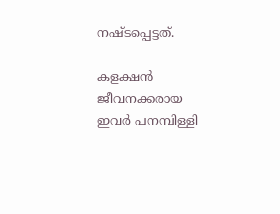നഷ്ടപ്പെട്ടത്.

കളക്ഷന്‍ ജീവനക്കരായ ഇവര്‍ പനമ്പിള്ളി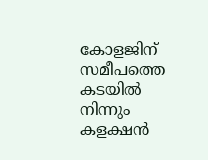കോളജിന് സമീപത്തെ കടയില്‍ നിന്നും കളക്ഷന്‍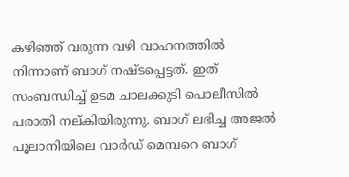കഴിഞ്ഞ് വരുന്ന വഴി വാഹനത്തില്‍ നിന്നാണ് ബാഗ് നഷ്ടപ്പെട്ടത്. ഇത് സംബന്ധിച്ച് ഉടമ ചാലക്കുടി പൊലീസില്‍ പരാതി നല്കിയിരുന്നു. ബാഗ് ലഭിച്ച അജല്‍ പൂലാനിയിലെ വാര്‍ഡ് മെമ്പറെ ബാഗ്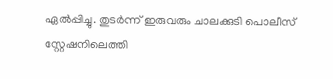ഏല്‍പ്പിച്ചു. തുടര്‍ന്ന് ഇരുവരും ചാലക്കുടി പൊലീസ് സ്റ്റേഷനിലെത്തി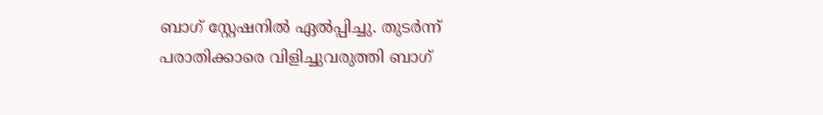ബാഗ് സ്റ്റേഷനില്‍ ഏല്‍പ്പിച്ചു. തുടര്‍ന്ന് പരാതിക്കാരെ വിളിച്ചുവരുത്തി ബാഗ്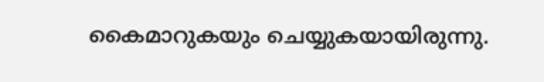കൈമാറുകയും ചെയ്യുകയായിരുന്നു.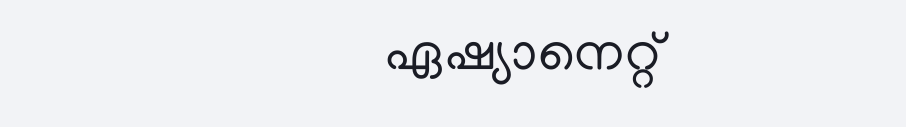ഏഷ്യാനെറ്റ്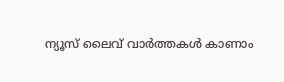ന്യൂസ് ലൈവ് വാർത്തകൾ കാണാം